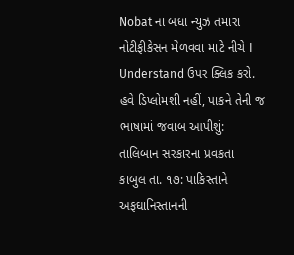Nobat ના બધા ન્યુઝ તમારા નોટીફીકેસન મેળવવા માટે નીચે I Understand ઉપર ક્લિક કરો.
હવે ડિપ્લોમશી નહીં, પાકને તેની જ ભાષામાં જવાબ આપીશું: તાલિબાન સરકારના પ્રવકતા
કાબુલ તા. ૧૭: પાકિસ્તાને અફઘાનિસ્તાનની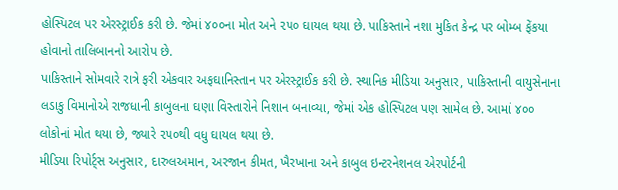હોસ્પિટલ પર એરસ્ટ્રાઈક કરી છે. જેમાં ૪૦૦ના મોત અને ૨૫૦ ઘાયલ થયા છે. પાકિસ્તાને નશા મુકિત કેન્દ્ર પર બોમ્બ ફેંકયા હોવાનો તાલિબાનનો આરોપ છે.
પાકિસ્તાને સોમવારે રાત્રે ફરી એકવાર અફઘાનિસ્તાન પર એરસ્ટ્રાઈક કરી છે. સ્થાનિક મીડિયા અનુસાર, પાકિસ્તાની વાયુસેનાના લડાકુ વિમાનોએ રાજધાની કાબુલના ઘણા વિસ્તારોને નિશાન બનાવ્યા, જેમાં એક હોસ્પિટલ પણ સામેલ છે. આમાં ૪૦૦ લોકોનાં મોત થયા છે, જ્યારે ૨૫૦થી વધુ ઘાયલ થયા છે.
મીડિયા રિપોર્ટ્સ અનુસાર, દારુલઅમાન, અરજાન કીમત, ખૈરખાના અને કાબુલ ઇન્ટરનેશનલ એરપોર્ટની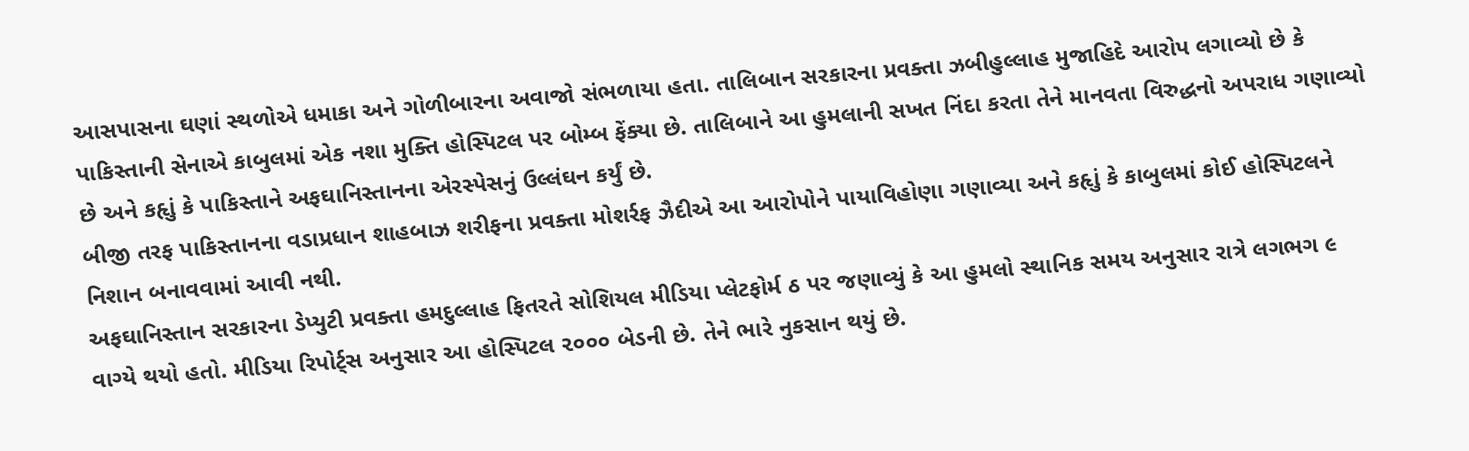આસપાસના ઘણાં સ્થળોએ ધમાકા અને ગોળીબારના અવાજો સંભળાયા હતા. તાલિબાન સરકારના પ્રવક્તા ઝબીહુલ્લાહ મુજાહિદે આરોપ લગાવ્યો છે કે પાકિસ્તાની સેનાએ કાબુલમાં એક નશા મુક્તિ હોસ્પિટલ પર બોમ્બ ફેંક્યા છે. તાલિબાને આ હુમલાની સખત નિંદા કરતા તેને માનવતા વિરુદ્ધનો અપરાધ ગણાવ્યો છે અને કહૃાું કે પાકિસ્તાને અફઘાનિસ્તાનના એરસ્પેસનું ઉલ્લંઘન કર્યું છે.
બીજી તરફ પાકિસ્તાનના વડાપ્રધાન શાહબાઝ શરીફના પ્રવક્તા મોશર્રફ ઝૈદીએ આ આરોપોને પાયાવિહોણા ગણાવ્યા અને કહૃાું કે કાબુલમાં કોઈ હોસ્પિટલને નિશાન બનાવવામાં આવી નથી.
અફઘાનિસ્તાન સરકારના ડેપ્યુટી પ્રવક્તા હમદુલ્લાહ ફિતરતે સોશિયલ મીડિયા પ્લેટફોર્મ ઠ પર જણાવ્યું કે આ હુમલો સ્થાનિક સમય અનુસાર રાત્રે લગભગ ૯ વાગ્યે થયો હતો. મીડિયા રિપોર્ટ્સ અનુસાર આ હોસ્પિટલ ૨૦૦૦ બેડની છે. તેને ભારે નુકસાન થયું છે.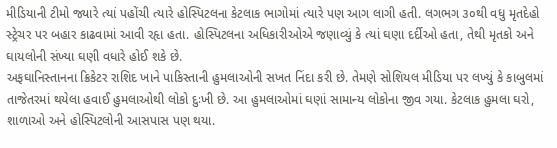મીડિયાની ટીમો જ્યારે ત્યાં પહોંચી ત્યારે હોસ્પિટલના કેટલાક ભાગોમાં ત્યારે પણ આગ લાગી હતી. લગભગ ૩૦થી વધુ મૃતદેહો સ્ટ્રેચર પર બહાર કાઢવામાં આવી રહૃા હતા. હોસ્પિટલના અધિકારીઓએ જણાવ્યું કે ત્યાં ઘણા દર્દીઓ હતા, તેથી મૃતકો અને ઘાયલોની સંખ્યા ઘણી વધારે હોઈ શકે છે.
અફઘાનિસ્તાનના ક્રિકેટર રાશિદ ખાને પાકિસ્તાની હુમલાઓની સખત નિંદા કરી છે. તેમણે સોશિયલ મીડિયા પર લખ્યું કે કાબુલમાં તાજેતરમાં થયેલા હવાઈ હુમલાઓથી લોકો દુઃખી છે. આ હુમલાઓમાં ઘણાં સામાન્ય લોકોના જીવ ગયા. કેટલાક હુમલા ઘરો, શાળાઓ અને હોસ્પિટલોની આસપાસ પણ થયા.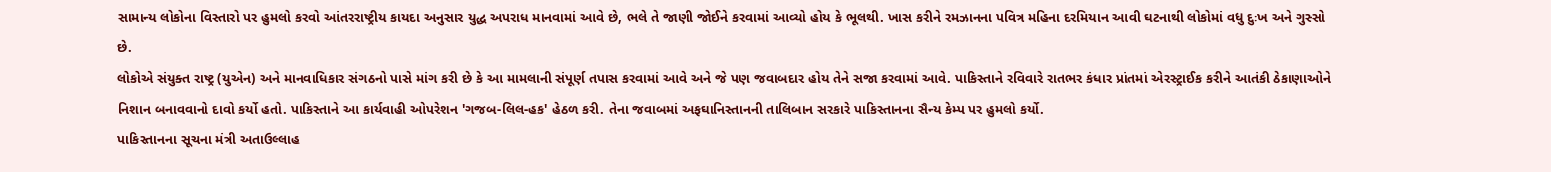સામાન્ય લોકોના વિસ્તારો પર હુમલો કરવો આંતરરાષ્ટ્રીય કાયદા અનુસાર યુદ્ધ અપરાધ માનવામાં આવે છે, ભલે તે જાણી જોઈને કરવામાં આવ્યો હોય કે ભૂલથી. ખાસ કરીને રમઝાનના પવિત્ર મહિના દરમિયાન આવી ઘટનાથી લોકોમાં વધુ દુઃખ અને ગુસ્સો છે.
લોકોએ સંયુક્ત રાષ્ટ્ર (યુએન) અને માનવાધિકાર સંગઠનો પાસે માંગ કરી છે કે આ મામલાની સંપૂર્ણ તપાસ કરવામાં આવે અને જે પણ જવાબદાર હોય તેને સજા કરવામાં આવે. પાકિસ્તાને રવિવારે રાતભર કંધાર પ્રાંતમાં એરસ્ટ્રાઈક કરીને આતંકી ઠેકાણાઓને નિશાન બનાવવાનો દાવો કર્યો હતો. પાકિસ્તાને આ કાર્યવાહી ઓપરેશન 'ગજબ-લિલ-હક' હેઠળ કરી. તેના જવાબમાં અફઘાનિસ્તાનની તાલિબાન સરકારે પાકિસ્તાનના સૈન્ય કેમ્પ પર હુમલો કર્યો.
પાકિસ્તાનના સૂચના મંત્રી અતાઉલ્લાહ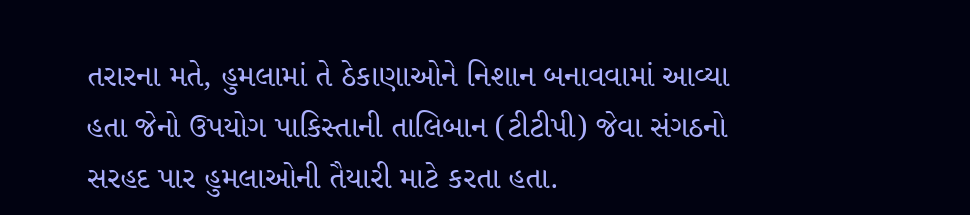તરારના મતે, હુમલામાં તે ઠેકાણાઓને નિશાન બનાવવામાં આવ્યા હતા જેનો ઉપયોગ પાકિસ્તાની તાલિબાન (ટીટીપી) જેવા સંગઠનો સરહદ પાર હુમલાઓની તૈયારી માટે કરતા હતા.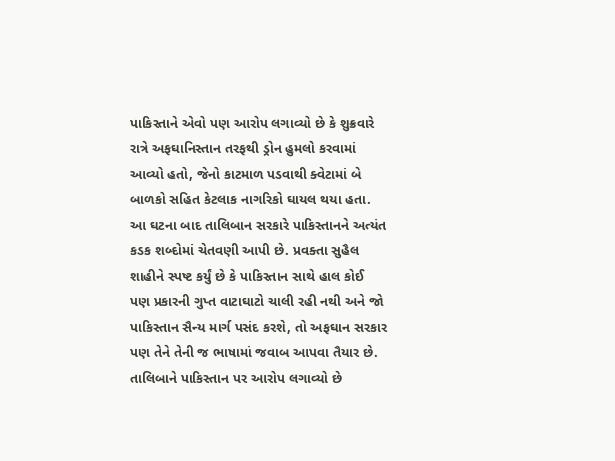પાકિસ્તાને એવો પણ આરોપ લગાવ્યો છે કે શુક્રવારે રાત્રે અફઘાનિસ્તાન તરફથી ડ્રોન હુમલો કરવામાં આવ્યો હતો, જેનો કાટમાળ પડવાથી ક્વેટામાં બે બાળકો સહિત કેટલાક નાગરિકો ઘાયલ થયા હતા.
આ ઘટના બાદ તાલિબાન સરકારે પાકિસ્તાનને અત્યંત કડક શબ્દોમાં ચેતવણી આપી છે. પ્રવક્તા સુહૈલ શાહીને સ્પષ્ટ કર્યું છે કે પાકિસ્તાન સાથે હાલ કોઈ પણ પ્રકારની ગુપ્ત વાટાઘાટો ચાલી રહી નથી અને જો પાકિસ્તાન સૈન્ય માર્ગ પસંદ કરશે, તો અફઘાન સરકાર પણ તેને તેની જ ભાષામાં જવાબ આપવા તૈયાર છે. તાલિબાને પાકિસ્તાન પર આરોપ લગાવ્યો છે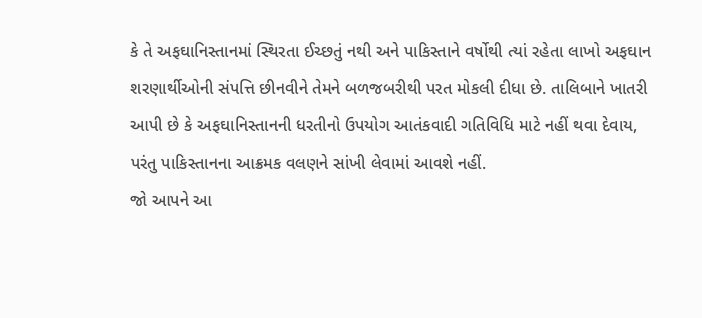કે તે અફઘાનિસ્તાનમાં સ્થિરતા ઈચ્છતું નથી અને પાકિસ્તાને વર્ષોથી ત્યાં રહેતા લાખો અફઘાન શરણાર્થીઓની સંપત્તિ છીનવીને તેમને બળજબરીથી પરત મોકલી દીધા છે. તાલિબાને ખાતરી આપી છે કે અફઘાનિસ્તાનની ધરતીનો ઉપયોગ આતંકવાદી ગતિવિધિ માટે નહીં થવા દેવાય, પરંતુ પાકિસ્તાનના આક્રમક વલણને સાંખી લેવામાં આવશે નહીં.
જો આપને આ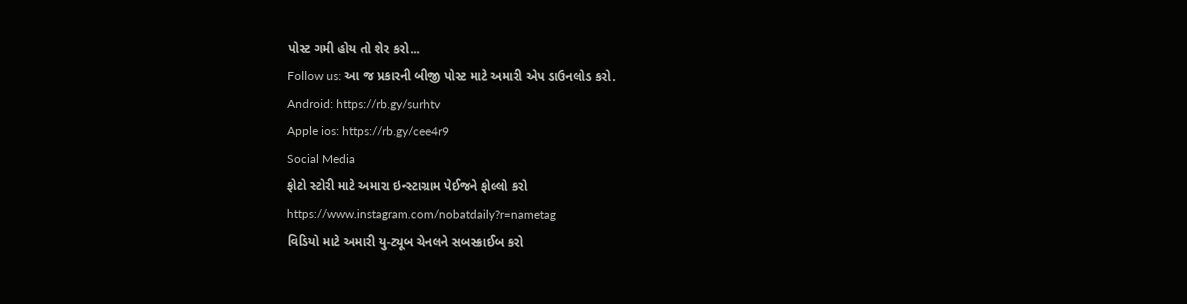પોસ્ટ ગમી હોય તો શેર કરો...
Follow us: આ જ પ્રકારની બીજી પોસ્ટ માટે અમારી એપ ડાઉનલોડ કરો.
Android: https://rb.gy/surhtv
Apple ios: https://rb.gy/cee4r9
Social Media
ફોટો સ્ટોરી માટે અમારા ઇન્સ્ટાગ્રામ પેઈજને ફોલ્લો કરો
https://www.instagram.com/nobatdaily?r=nametag
વિડિયો માટે અમારી યુ-ટ્યૂબ ચેનલને સબસ્ક્રાઈબ કરો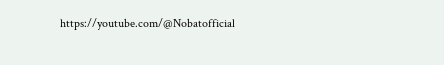https://youtube.com/@Nobatofficial